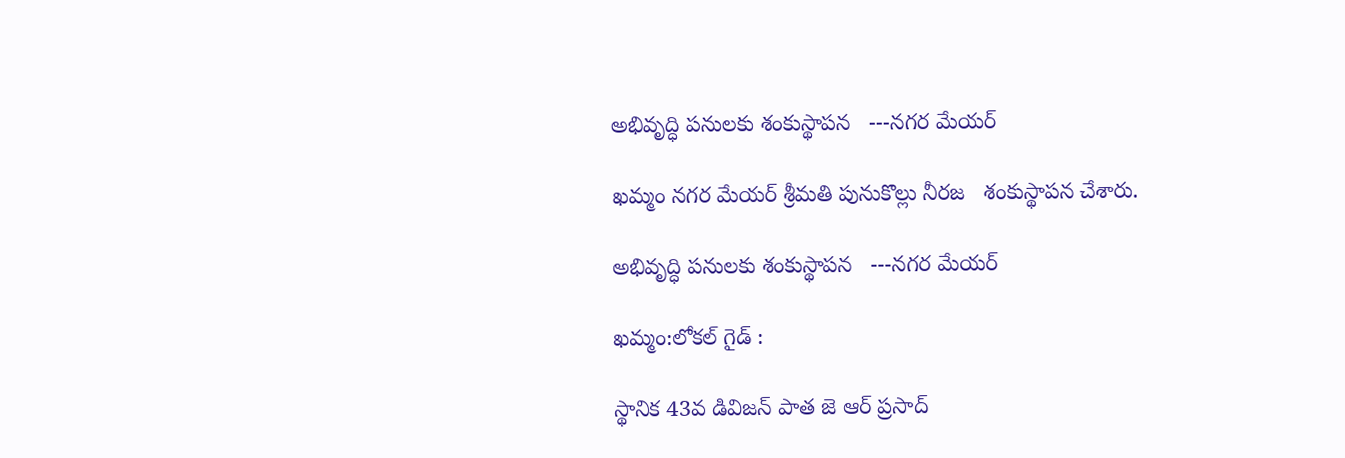అభివృద్ధి పనులకు శంకుస్థాపన   ---నగర మేయర్

ఖమ్మం నగర మేయర్ శ్రీమతి పునుకొల్లు నీరజ   శంకుస్థాపన చేశారు.

అభివృద్ధి పనులకు శంకుస్థాపన   ---నగర మేయర్

ఖమ్మం:లోకల్ గైడ్ :

స్థానిక 43వ డివిజన్‌ పాత జె ఆర్ ప్రసాద్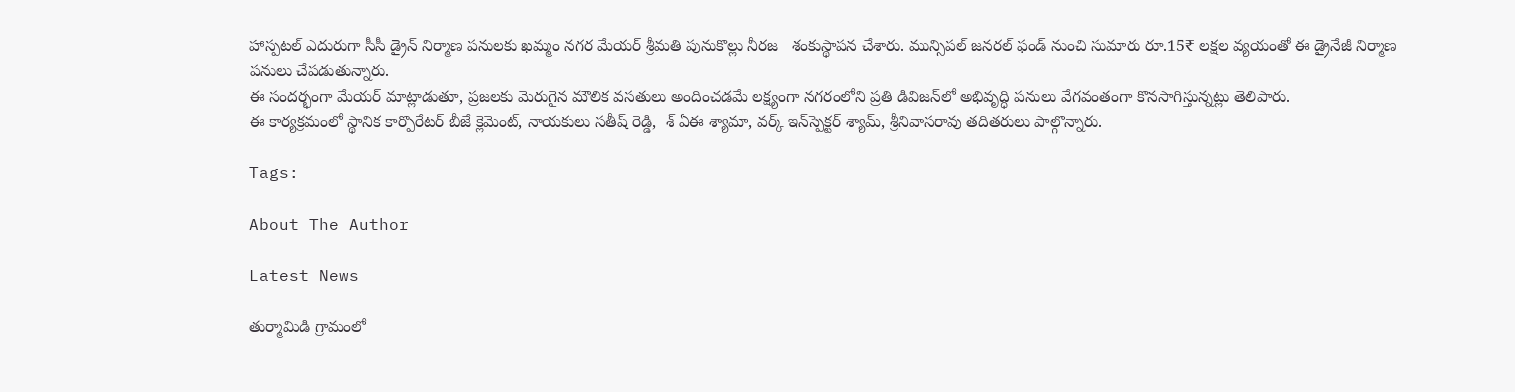హాస్పటల్ ఎదురుగా సీసీ డ్రైన్ నిర్మాణ పనులకు ఖమ్మం నగర మేయర్ శ్రీమతి పునుకొల్లు నీరజ   శంకుస్థాపన చేశారు. మున్సిపల్ జనరల్ ఫండ్ నుంచి సుమారు రూ.15₹ లక్షల వ్యయంతో ఈ డ్రైనేజీ నిర్మాణ పనులు చేపడుతున్నారు.
ఈ సందర్భంగా మేయర్ మాట్లాడుతూ, ప్రజలకు మెరుగైన మౌలిక వసతులు అందించడమే లక్ష్యంగా నగరంలోని ప్రతి డివిజన్‌లో అభివృద్ధి పనులు వేగవంతంగా కొనసాగిస్తున్నట్లు తెలిపారు.
ఈ కార్యక్రమంలో స్థానిక కార్పొరేటర్ బీజే క్లెమెంట్, నాయకులు సతీష్ రెడ్డి,  శ్ ఏఈ శ్యామా, వర్క్ ఇన్‌స్పెక్టర్ శ్యామ్, శ్రీనివాసరావు తదితరులు పాల్గొన్నారు.

Tags:

About The Author

Latest News

తుర్మామిడి గ్రామంలో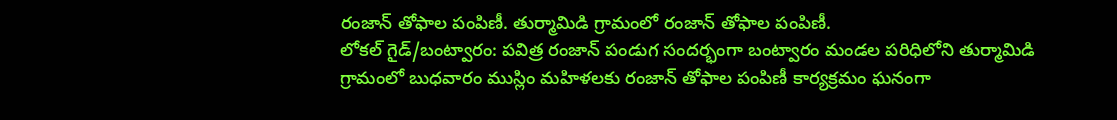రంజాన్ తోఫాల పంపిణీ. తుర్మామిడి గ్రామంలో రంజాన్ తోఫాల పంపిణీ.
లోకల్ గైడ్/బంట్వారం: పవిత్ర రంజాన్ పండుగ సందర్భంగా బంట్వారం మండల పరిధిలోని తుర్మామిడి గ్రామంలో బుధవారం ముస్లిం మహిళలకు రంజాన్ తోఫాల పంపిణీ కార్యక్రమం ఘనంగా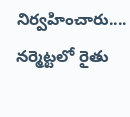నిర్వహించారు....
నర్మెట్టలో రైతు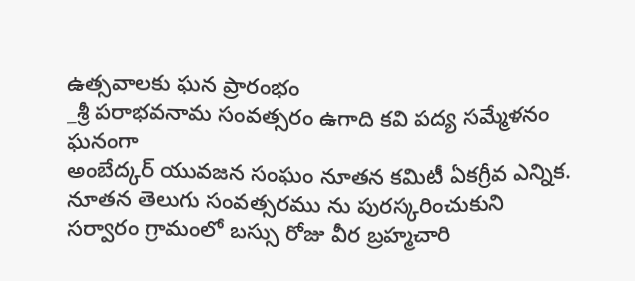ఉత్సవాలకు ఘన ప్రారంభం
_శ్రీ పరాభవనామ సంవత్సరం ఉగాది కవి పద్య సమ్మేళనం ఘనంగా
అంబేద్కర్ యువజన సంఘం నూతన కమిటీ ఏకగ్రీవ ఎన్నిక.
నూతన తెలుగు సంవత్సరము ను పురస్కరించుకుని
సర్వారం గ్రామంలో బస్సు రోజు వీర బ్రహ్మచారి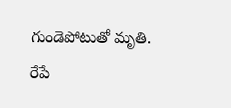గుండెపోటుతో మృతి.
రేపే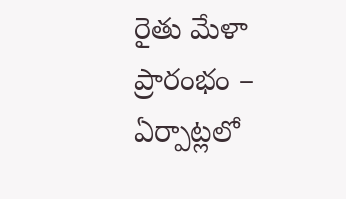రైతు మేళా ప్రారంభం – ఏర్పాట్లలో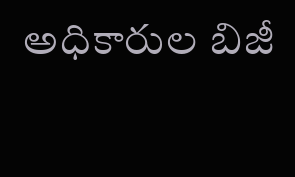అధికారుల బిజీ